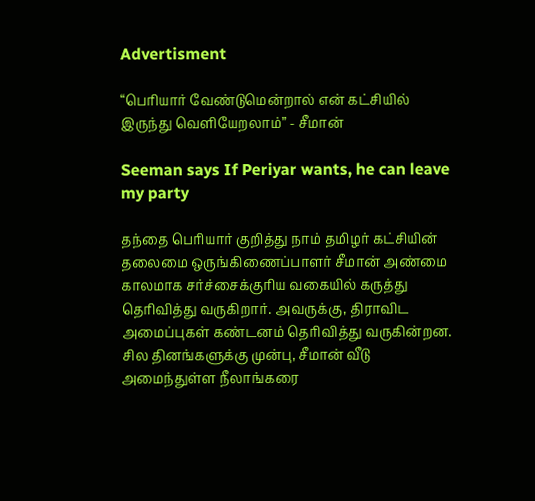Advertisment

“பெரியார் வேண்டுமென்றால் என் கட்சியில் இருந்து வெளியேறலாம்” - சீமான்

Seeman says If Periyar wants, he can leave my party

தந்தை பெரியார் குறித்து நாம் தமிழர் கட்சியின் தலைமை ஒருங்கிணைப்பாளர் சீமான் அண்மை காலமாக சர்ச்சைக்குரிய வகையில் கருத்து தெரிவித்து வருகிறார். அவருக்கு, திராவிட அமைப்புகள் கண்டனம் தெரிவித்து வருகின்றன. சில தினங்களுக்கு முன்பு, சீமான் வீடு அமைந்துள்ள நீலாங்கரை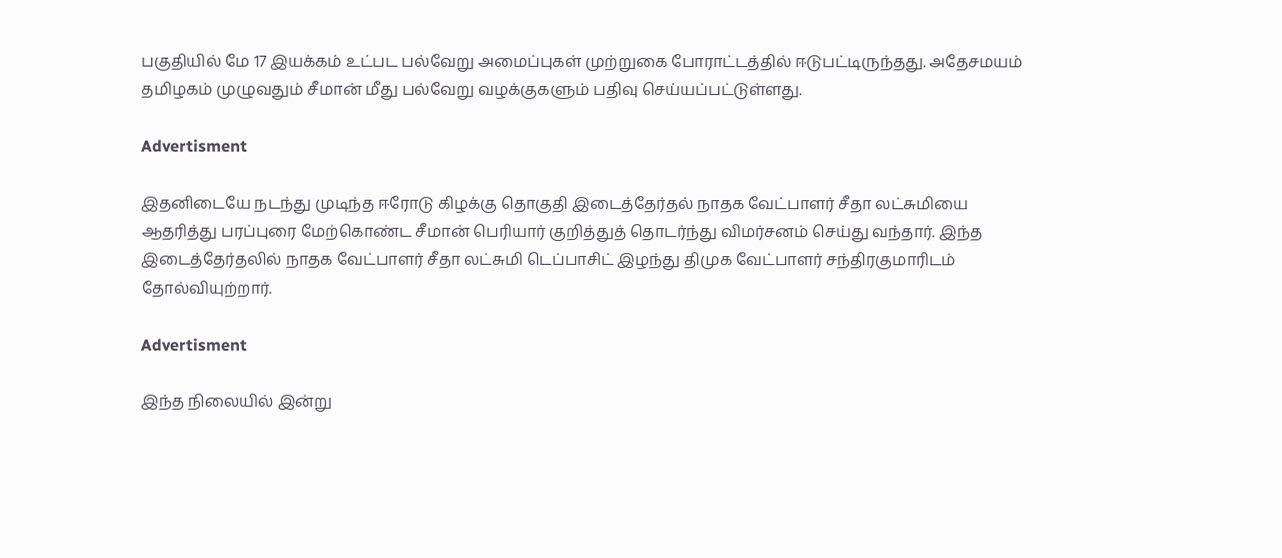பகுதியில் மே 17 இயக்கம் உட்பட பல்வேறு அமைப்புகள் முற்றுகை போராட்டத்தில் ஈடுபட்டிருந்தது. அதேசமயம் தமிழகம் முழுவதும் சீமான் மீது பல்வேறு வழக்குகளும் பதிவு செய்யப்பட்டுள்ளது.

Advertisment

இதனிடையே நடந்து முடிந்த ஈரோடு கிழக்கு தொகுதி இடைத்தேர்தல் நாதக வேட்பாளர் சீதா லட்சுமியை ஆதரித்து பரப்புரை மேற்கொண்ட சீமான் பெரியார் குறித்துத் தொடர்ந்து விமர்சனம் செய்து வந்தார். இந்த இடைத்தேர்தலில் நாதக வேட்பாளர் சீதா லட்சுமி டெப்பாசிட் இழந்து திமுக வேட்பாளர் சந்திரகுமாரிடம் தோல்வியுற்றார்.

Advertisment

இந்த நிலையில் இன்று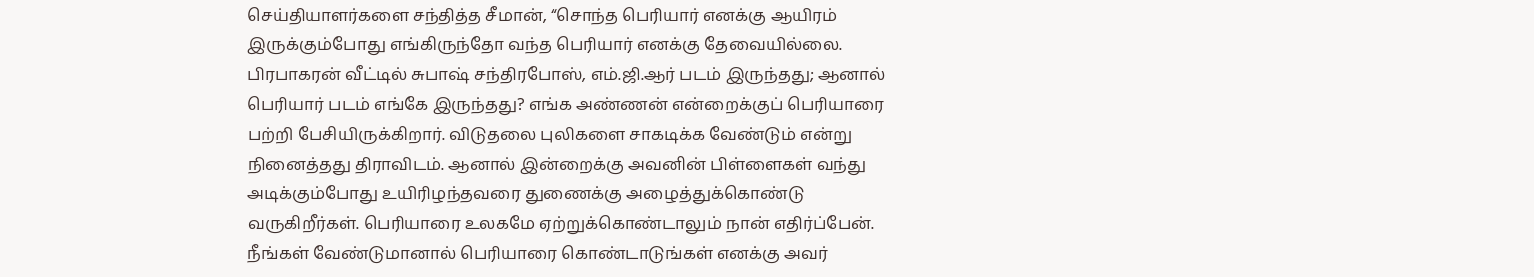செய்தியாளர்களை சந்தித்த சீமான், “சொந்த பெரியார் எனக்கு ஆயிரம் இருக்கும்போது எங்கிருந்தோ வந்த பெரியார் எனக்கு தேவையில்லை. பிரபாகரன் வீட்டில் சுபாஷ் சந்திரபோஸ், எம்.ஜி.ஆர் படம் இருந்தது; ஆனால் பெரியார் படம் எங்கே இருந்தது? எங்க அண்ணன் என்றைக்குப் பெரியாரை பற்றி பேசியிருக்கிறார். விடுதலை புலிகளை சாகடிக்க வேண்டும் என்று நினைத்தது திராவிடம். ஆனால் இன்றைக்கு அவனின் பிள்ளைகள் வந்து அடிக்கும்போது உயிரிழந்தவரை துணைக்கு அழைத்துக்கொண்டு வருகிறீர்கள். பெரியாரை உலகமே ஏற்றுக்கொண்டாலும் நான் எதிர்ப்பேன். நீங்கள் வேண்டுமானால் பெரியாரை கொண்டாடுங்கள் எனக்கு அவர்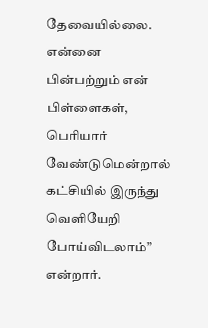தேவையில்லை. என்னை பின்பற்றும் என் பிள்ளைகள், பெரியார் வேண்டுமென்றால் கட்சியில் இருந்து வெளியேறி போய்விடலாம்” என்றார்.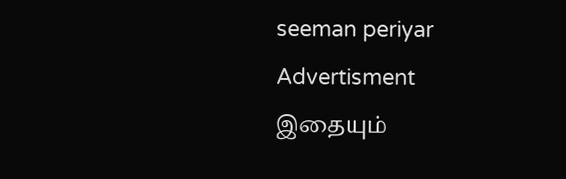seeman periyar
Advertisment
இதையும்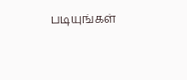படியுங்கள்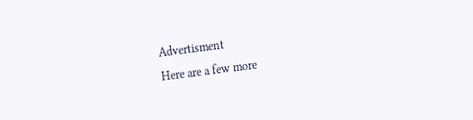Advertisment
Here are a few more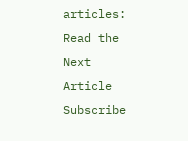articles:
Read the Next Article
Subscribe